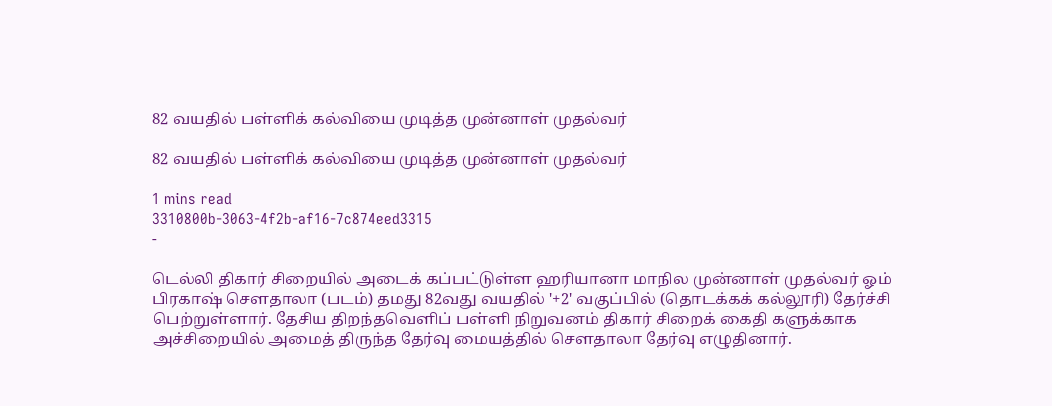82 வயதில் பள்ளிக் கல்வியை முடித்த முன்னாள் முதல்வர்

82 வயதில் பள்ளிக் கல்வியை முடித்த முன்னாள் முதல்வர்

1 mins read
3310800b-3063-4f2b-af16-7c874eed3315
-

டெல்லி திகார் சிறையில் அடைக் கப்பட்டுள்ள ஹரியானா மாநில முன்னாள் முதல்வர் ஓம் பிரகாஷ் சௌதாலா (படம்) தமது 82வது வயதில் '+2' வகுப்பில் (தொடக்கக் கல்லூரி) தேர்ச்சி பெற்றுள்ளார். தேசிய திறந்தவெளிப் பள்ளி நிறுவனம் திகார் சிறைக் கைதி களுக்காக அச்சிறையில் அமைத் திருந்த தேர்வு மையத்தில் சௌதாலா தேர்வு எழுதினார்.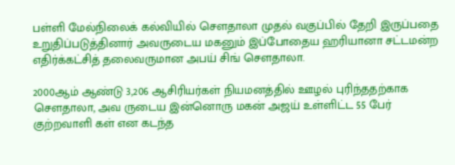பள்ளி மேல்நிலைக் கல்வியில் சௌதாலா முதல் வகுப்பில் தேறி இருப்பதை உறுதிப்படுத்தினார் அவருடைய மகனும் இப்போதைய ஹரியானா சட்டமன்ற எதிர்க்கட்சித் தலைவருமான அபய் சிங் சௌதாலா.

2000ஆம் ஆண்டு 3,206 ஆசிரியர்கள் நியமனத்தில் ஊழல் புரிந்ததற்காக சௌதாலா, அவ ருடைய இன்னொரு மகன் அஜய் உள்ளிட்ட 55 பேர் குற்றவாளி கள் என கடந்த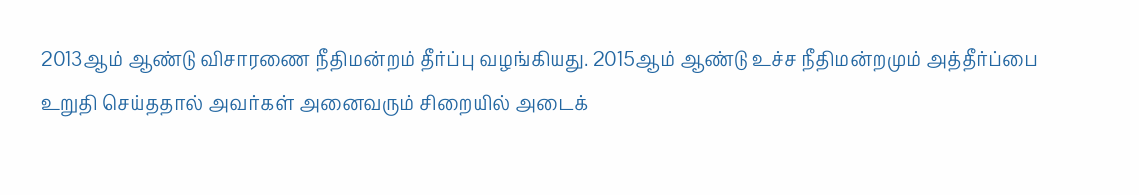2013ஆம் ஆண்டு விசாரணை நீதிமன்றம் தீர்ப்பு வழங்கியது. 2015ஆம் ஆண்டு உச்ச நீதிமன்றமும் அத்தீர்ப்பை உறுதி செய்ததால் அவர்கள் அனைவரும் சிறையில் அடைக்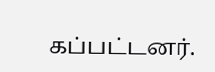கப்பட்டனர்.